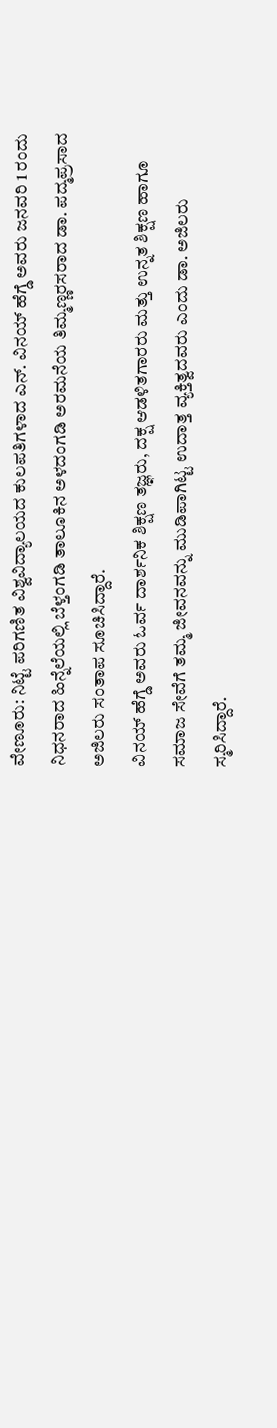ವೇಣೂರು: ನಿಟ್ಟೆ ಪರಿಗಣಿತ ವಿಶ್ವವಿದ್ಯಾಲಯದ ಕುಲಪತಿಗಳಾದ ಎನ್. ವಿನಯ್ ಹೆಗ್ಡೆ ಅವರು ಜನವರಿ 1 ರಂದು ನಿಧನರಾದ ಹಿನ್ನೆಲೆಯಲ್ಲಿ ಬೆಳ್ತಂಗಡಿ ತಾಲೂಕಿನ ಅಳದಂಗಡಿ ಅರಮನೆಯ ತಿಮ್ಮಣ್ಣರಸರಾದ ಡಾ. ಪದ್ಮಪ್ರಸಾದ ಅಜಿಲರು ಸಂತಾಪ ಸೂಚಿಸಿದ್ದಾರೆ.
ವಿನಯ್ ಹೆಗ್ಡೆ ಅವರು ಓರ್ವ ದಾರ್ಶನಿಕ ಶಿಕ್ಷಣ ತಜ್ಞರು, ದಕ್ಷ ಆಡಳಿತಗಾರರು ಮತ್ತು ಉನ್ನತ ಶಿಕ್ಷಣ ಹಾಗೂ ಸಮಾಜ ಸೇವೆಗೆ ತಮ್ಮ ಜೀವನವನ್ನು ಮುಡಿಪಾಗಿಟ್ಟ ಉದಾತ್ತ ವ್ಯಕ್ತಿತ್ವದವರು ಎಂದು ಡಾ. ಅಜಿಲರು ಸ್ಮರಿಸಿದ್ದಾರೆ.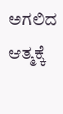ಅಗಲಿದ ಆತ್ಮಕ್ಕೆ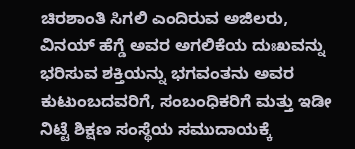ಚಿರಶಾಂತಿ ಸಿಗಲಿ ಎಂದಿರುವ ಅಜಿಲರು, ವಿನಯ್ ಹೆಗ್ಡೆ ಅವರ ಅಗಲಿಕೆಯ ದುಃಖವನ್ನು ಭರಿಸುವ ಶಕ್ತಿಯನ್ನು ಭಗವಂತನು ಅವರ ಕುಟುಂಬದವರಿಗೆ, ಸಂಬಂಧಿಕರಿಗೆ ಮತ್ತು ಇಡೀ ನಿಟ್ಟೆ ಶಿಕ್ಷಣ ಸಂಸ್ಥೆಯ ಸಮುದಾಯಕ್ಕೆ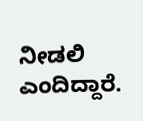ನೀಡಲಿ ಎಂದಿದ್ದಾರೆ.